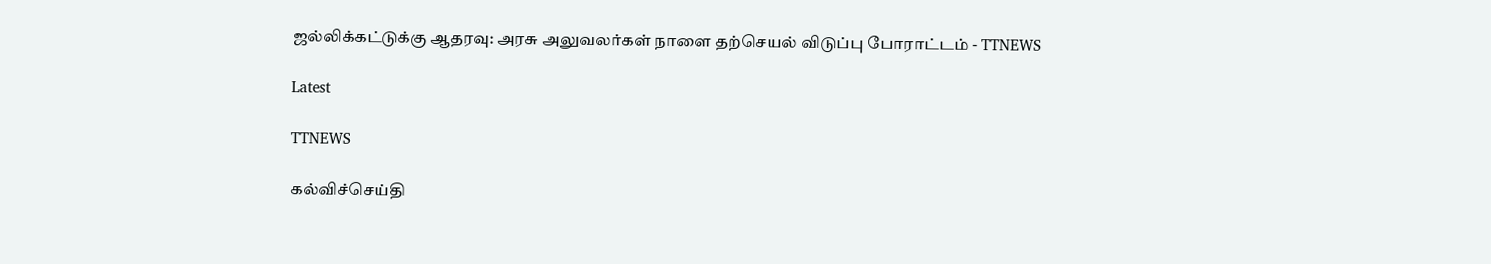ஜல்லிக்கட்டுக்கு ஆதரவு: அரசு அலுவலர்கள் நாளை தற்செயல் விடுப்பு போராட்டம் - TTNEWS

Latest

TTNEWS

கல்விச்செய்தி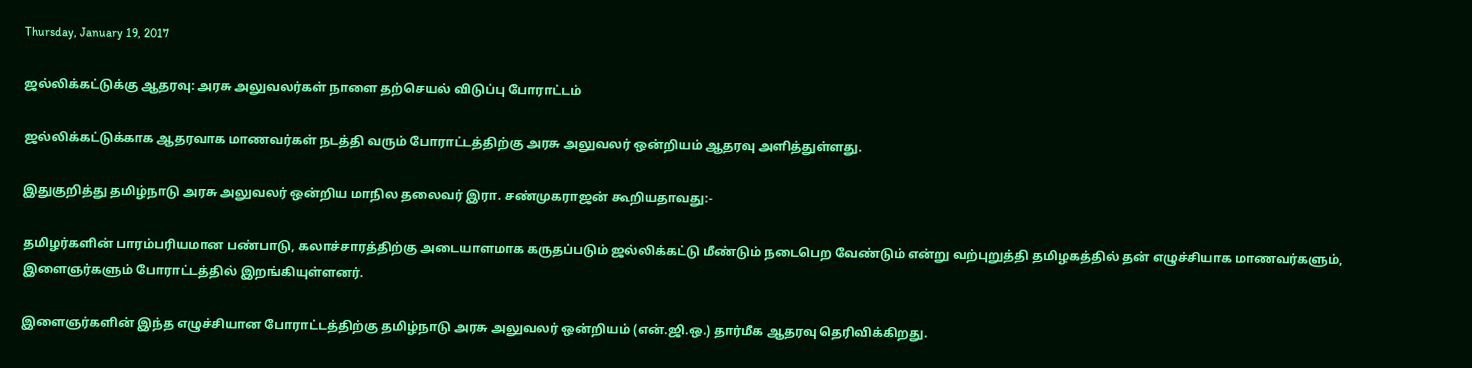Thursday, January 19, 2017

ஜல்லிக்கட்டுக்கு ஆதரவு: அரசு அலுவலர்கள் நாளை தற்செயல் விடுப்பு போராட்டம்

ஜல்லிக்கட்டுக்காக ஆதரவாக மாணவர்கள் நடத்தி வரும் போராட்டத்திற்கு அரசு அலுவலர் ஒன்றியம் ஆதரவு அளித்துள்ளது.

இதுகுறித்து தமிழ்நாடு அரசு அலுவலர் ஒன்றிய மாநில தலைவர் இரா. சண்முகராஜன் கூறியதாவது:-

தமிழர்களின் பாரம்பரியமான பண்பாடு, கலாச்சாரத்திற்கு அடையாளமாக கருதப்படும் ஜல்லிக்கட்டு மீண்டும் நடைபெற வேண்டும் என்று வற்புறுத்தி தமிழகத்தில் தன் எழுச்சியாக மாணவர்களும், இளைஞர்களும் போராட்டத்தில் இறங்கியுள்ளனர்.

இளைஞர்களின் இந்த எழுச்சியான போராட்டத்திற்கு தமிழ்நாடு அரசு அலுவலர் ஒன்றியம் (என்.ஜி.ஒ.) தார்மீக ஆதரவு தெரிவிக்கிறது.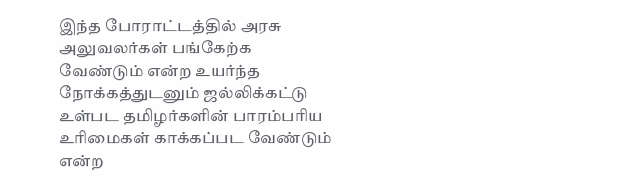இந்த போராட்டத்தில் அரசு அலுவலர்கள் பங்கேற்க வேண்டும் என்ற உயர்ந்த நோக்கத்துடனும் ஜல்லிக்கட்டு உள்பட தமிழர்களின் பாரம்பரிய உரிமைகள் காக்கப்பட வேண்டும் என்ற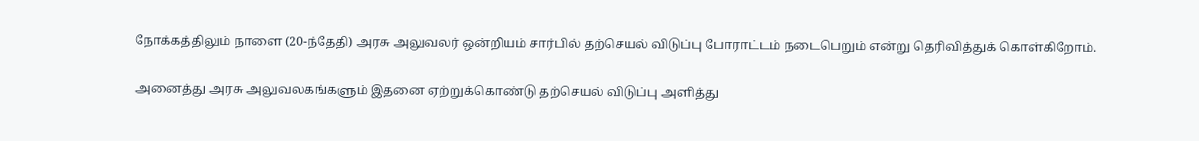நோக்கத்திலும் நாளை (20-ந்தேதி) அரசு அலுவலர் ஒன்றியம் சார்பில் தற்செயல் விடுப்பு போராட்டம் நடைபெறும் என்று தெரிவித்துக் கொள்கிறோம்.

அனைத்து அரசு அலுவலகங்களும் இதனை ஏற்றுக்கொண்டு தற்செயல் விடுப்பு அளித்து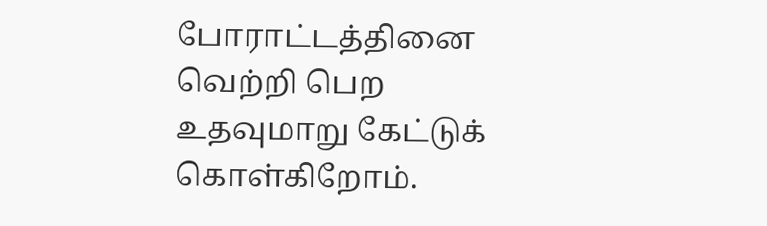போராட்டத்தினை வெற்றி பெற உதவுமாறு கேட்டுக் கொள்கிறோம்.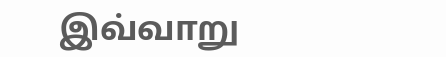இவ்வாறு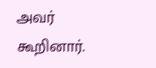அவர் கூறினார்.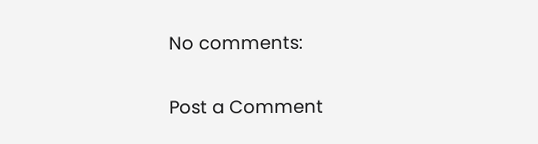No comments:

Post a Comment